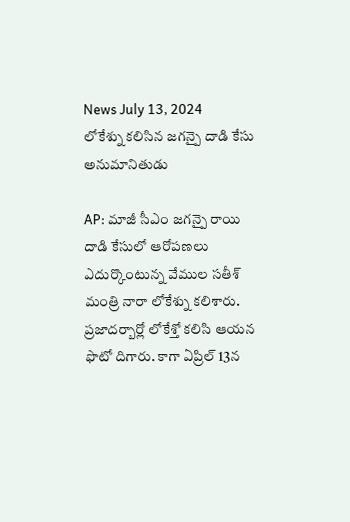News July 13, 2024
లోకేశ్ను కలిసిన జగన్పై దాడి కేసు అనుమానితుడు

AP: మాజీ సీఎం జగన్పై రాయి దాడి కేసులో ఆరోపణలు ఎదుర్కొంటున్న వేముల సతీశ్ మంత్రి నారా లోకేశ్ను కలిశారు. ప్రజాదర్బార్లో లోకేశ్తో కలిసి ఆయన ఫొటో దిగారు. కాగా ఏప్రిల్ 13న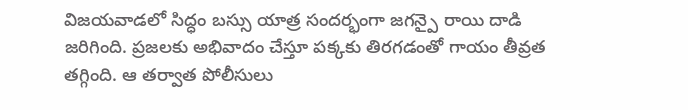విజయవాడలో సిద్ధం బస్సు యాత్ర సందర్భంగా జగన్పై రాయి దాడి జరిగింది. ప్రజలకు అభివాదం చేస్తూ పక్కకు తిరగడంతో గాయం తీవ్రత తగ్గింది. ఆ తర్వాత పోలీసులు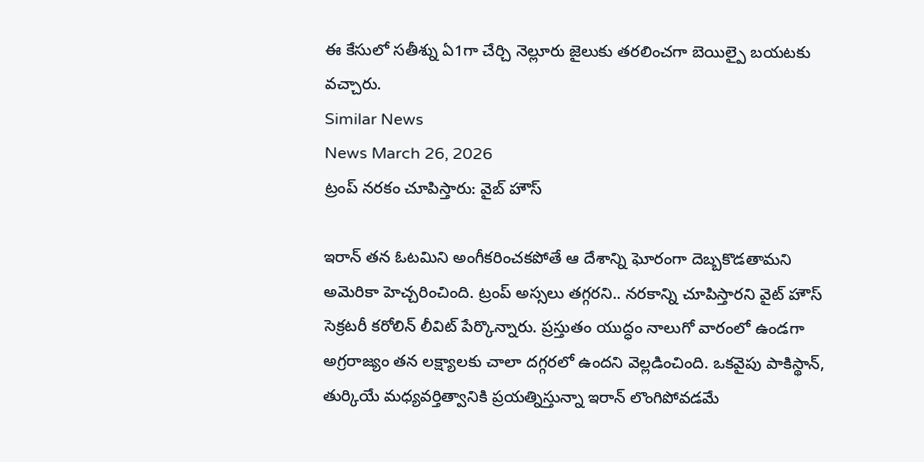ఈ కేసులో సతీశ్ను ఏ1గా చేర్చి నెల్లూరు జైలుకు తరలించగా బెయిల్పై బయటకు వచ్చారు.
Similar News
News March 26, 2026
ట్రంప్ నరకం చూపిస్తారు: వైబ్ హౌస్

ఇరాన్ తన ఓటమిని అంగీకరించకపోతే ఆ దేశాన్ని ఘోరంగా దెబ్బకొడతామని అమెరికా హెచ్చరించింది. ట్రంప్ అస్సలు తగ్గరని.. నరకాన్ని చూపిస్తారని వైట్ హౌస్ సెక్రటరీ కరోలిన్ లీవిట్ పేర్కొన్నారు. ప్రస్తుతం యుద్ధం నాలుగో వారంలో ఉండగా అగ్రరాజ్యం తన లక్ష్యాలకు చాలా దగ్గరలో ఉందని వెల్లడించింది. ఒకవైపు పాకిస్థాన్, తుర్కియే మధ్యవర్తిత్వానికి ప్రయత్నిస్తున్నా ఇరాన్ లొంగిపోవడమే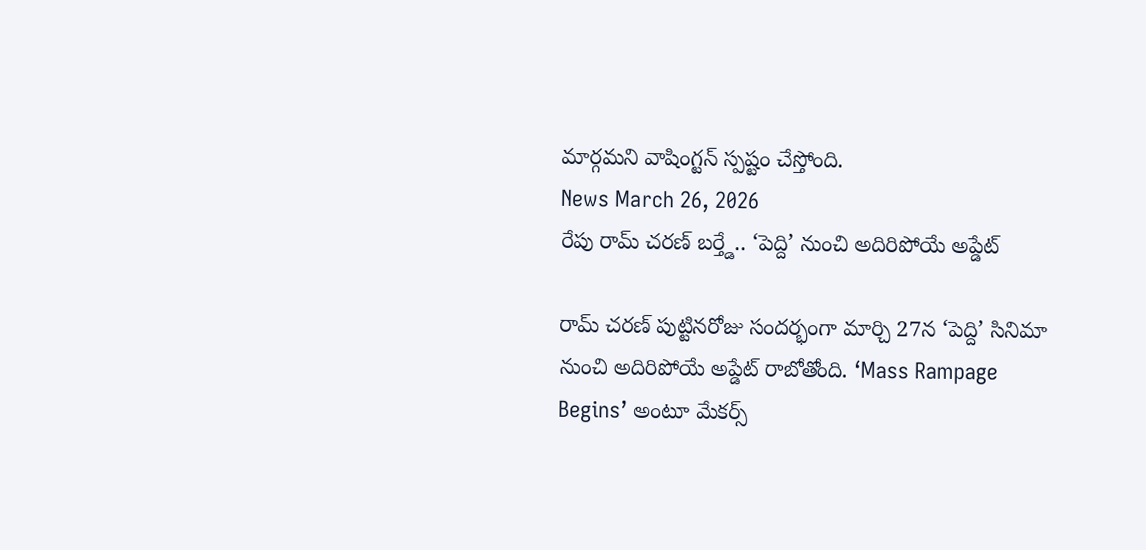మార్గమని వాషింగ్టన్ స్పష్టం చేస్తోంది.
News March 26, 2026
రేపు రామ్ చరణ్ బర్త్డే.. ‘పెద్ది’ నుంచి అదిరిపోయే అప్డేట్

రామ్ చరణ్ పుట్టినరోజు సందర్భంగా మార్చి 27న ‘పెద్ది’ సినిమా నుంచి అదిరిపోయే అప్డేట్ రాబోతోంది. ‘Mass Rampage Begins’ అంటూ మేకర్స్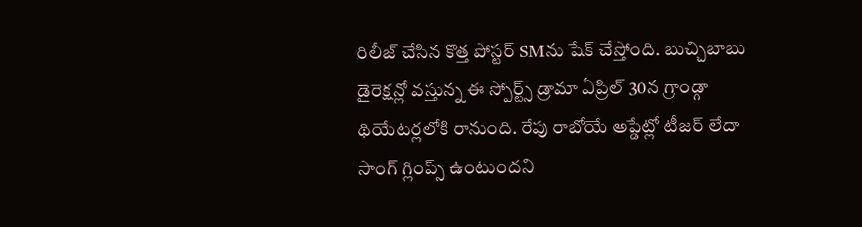రిలీజ్ చేసిన కొత్త పోస్టర్ SMను షేక్ చేస్తోంది. బుచ్చిబాబు డైరెక్షన్లో వస్తున్న ఈ స్పోర్ట్స్ డ్రామా ఏప్రిల్ 30న గ్రాండ్గా థియేటర్లలోకి రానుంది. రేపు రాబోయే అప్డేట్లో టీజర్ లేదా సాంగ్ గ్లింప్స్ ఉంటుందని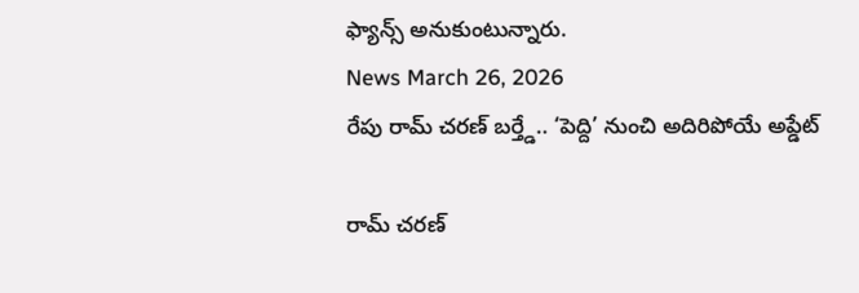ఫ్యాన్స్ అనుకుంటున్నారు.
News March 26, 2026
రేపు రామ్ చరణ్ బర్త్డే.. ‘పెద్ది’ నుంచి అదిరిపోయే అప్డేట్

రామ్ చరణ్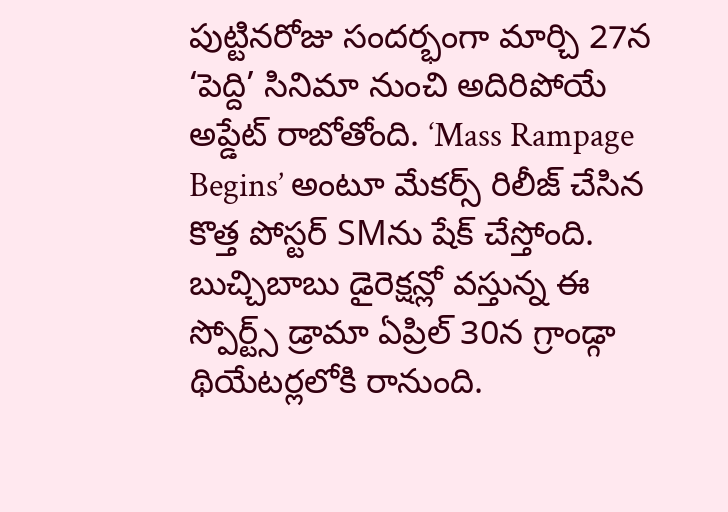పుట్టినరోజు సందర్భంగా మార్చి 27న ‘పెద్ది’ సినిమా నుంచి అదిరిపోయే అప్డేట్ రాబోతోంది. ‘Mass Rampage Begins’ అంటూ మేకర్స్ రిలీజ్ చేసిన కొత్త పోస్టర్ SMను షేక్ చేస్తోంది. బుచ్చిబాబు డైరెక్షన్లో వస్తున్న ఈ స్పోర్ట్స్ డ్రామా ఏప్రిల్ 30న గ్రాండ్గా థియేటర్లలోకి రానుంది.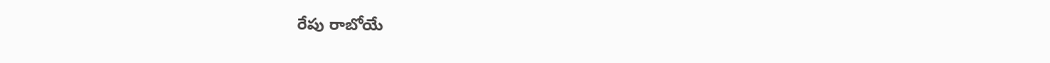రేపు రాబోయే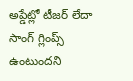అప్డేట్లో టీజర్ లేదా సాంగ్ గ్లింప్స్ ఉంటుందని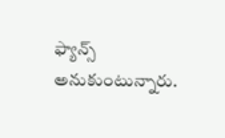ఫ్యాన్స్ అనుకుంటున్నారు.